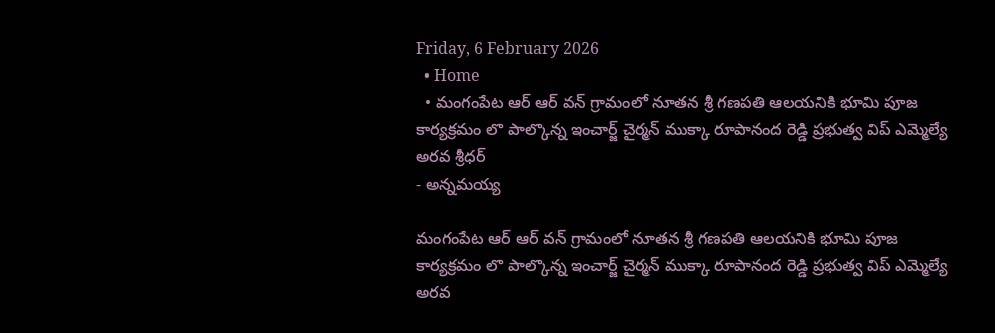Friday, 6 February 2026
  • Home
  • మంగంపేట ఆర్ ఆర్ వన్ గ్రామంలో నూతన శ్రీ గణపతి ఆలయనికి భూమి పూజ కార్యక్రమం లొ పాల్కొన్న ఇంచార్జ్ చైర్మన్ ముక్కా రూపానంద రెడ్డి ప్రభుత్వ విప్ ఎమ్మెల్యే అరవ శ్రీధర్
- అన్నమయ్య

మంగంపేట ఆర్ ఆర్ వన్ గ్రామంలో నూతన శ్రీ గణపతి ఆలయనికి భూమి పూజ కార్యక్రమం లొ పాల్కొన్న ఇంచార్జ్ చైర్మన్ ముక్కా రూపానంద రెడ్డి ప్రభుత్వ విప్ ఎమ్మెల్యే అరవ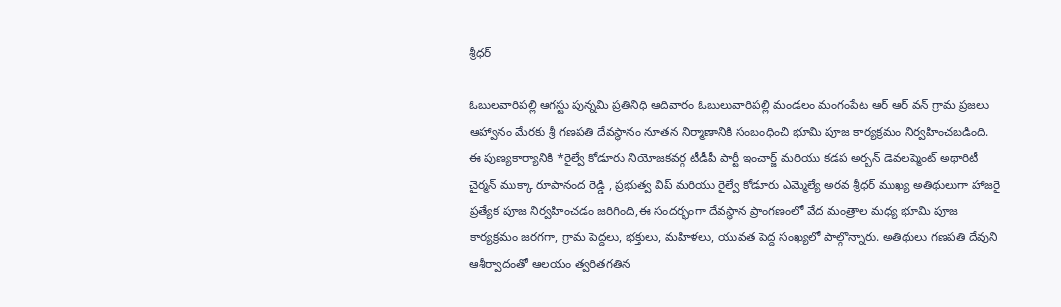శ్రీధర్

ఓబులవారిపల్లి ఆగస్టు పున్నమి ప్రతినిధి ఆదివారం ఓబులువారిపల్లి మండలం మంగంపేట ఆర్ ఆర్ వన్ గ్రామ ప్రజలు ఆహ్వానం మేరకు శ్రీ గణపతి దేవస్థానం నూతన నిర్మాణానికి సంబంధించి భూమి పూజ కార్యక్రమం నిర్వహించబడింది. ఈ పుణ్యకార్యానికి *రైల్వే కోడూరు నియోజకవర్గ టీడీపీ పార్టీ ఇంచార్జ్ మరియు కడప అర్బన్ డెవలప్మెంట్ అథారిటీ చైర్మన్ ముక్కా రూపానంద రెడ్డి , ప్రభుత్వ విప్ మరియు రైల్వే కోడూరు ఎమ్మెల్యే అరవ శ్రీధర్ ముఖ్య అతిథులుగా హాజరై ప్రత్యేక పూజ నిర్వహించడం జరిగింది,ఈ సందర్భంగా దేవస్థాన ప్రాంగణంలో వేద మంత్రాల మధ్య భూమి పూజ కార్యక్రమం జరగగా, గ్రామ పెద్దలు, భక్తులు, మహిళలు, యువత పెద్ద సంఖ్యలో పాల్గొన్నారు. అతిథులు గణపతి దేవుని ఆశీర్వాదంతో ఆలయం త్వరితగతిన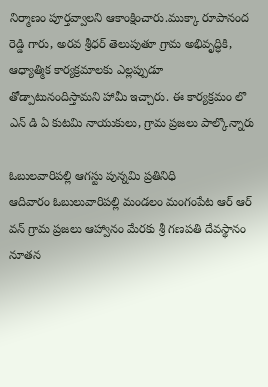నిర్మాణం పూర్తవ్వాలని ఆకాంక్షించారు.ముక్కా రూపానంద రెడ్డి గారు, అరవ శ్రీధర్ తెలుపుతూ గ్రామ అభివృద్ధికి, ఆధ్యాత్మిక కార్యక్రమాలకు ఎల్లప్పుడూ తోడ్పాటునందిస్తామని హామీ ఇచ్చారు. ఈ కార్యక్రమం లొ ఎన్ డి ఏ కుటమి నాయుకులు, గ్రామ ప్రజలు పాల్కొన్నారు

ఓబులవారిపల్లి ఆగస్టు పున్నమి ప్రతినిధి
ఆదివారం ఓబులువారిపల్లి మండలం మంగంపేట ఆర్ ఆర్ వన్ గ్రామ ప్రజలు ఆహ్వానం మేరకు శ్రీ గణపతి దేవస్థానం నూతన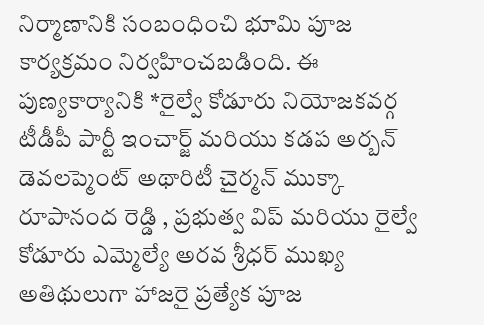నిర్మాణానికి సంబంధించి భూమి పూజ కార్యక్రమం నిర్వహించబడింది. ఈ పుణ్యకార్యానికి *రైల్వే కోడూరు నియోజకవర్గ టీడీపీ పార్టీ ఇంచార్జ్ మరియు కడప అర్బన్ డెవలప్మెంట్ అథారిటీ చైర్మన్ ముక్కా రూపానంద రెడ్డి , ప్రభుత్వ విప్ మరియు రైల్వే కోడూరు ఎమ్మెల్యే అరవ శ్రీధర్ ముఖ్య అతిథులుగా హాజరై ప్రత్యేక పూజ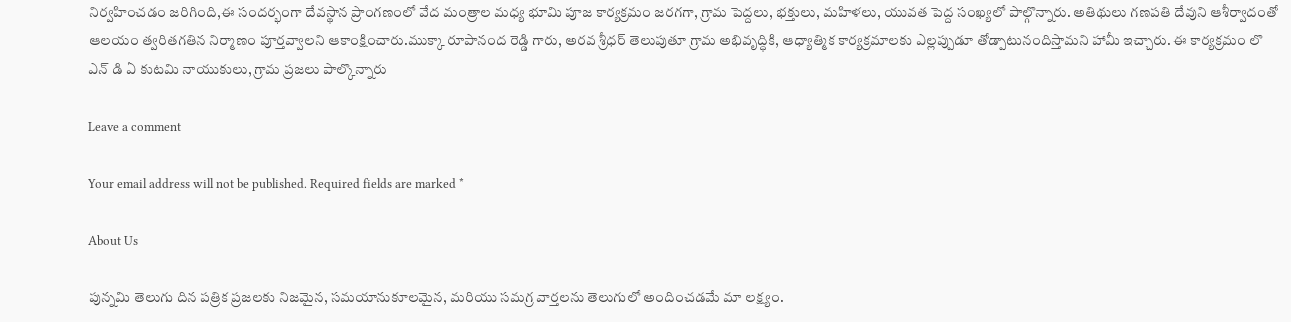నిర్వహించడం జరిగింది,ఈ సందర్భంగా దేవస్థాన ప్రాంగణంలో వేద మంత్రాల మధ్య భూమి పూజ కార్యక్రమం జరగగా, గ్రామ పెద్దలు, భక్తులు, మహిళలు, యువత పెద్ద సంఖ్యలో పాల్గొన్నారు. అతిథులు గణపతి దేవుని ఆశీర్వాదంతో ఆలయం త్వరితగతిన నిర్మాణం పూర్తవ్వాలని ఆకాంక్షించారు.ముక్కా రూపానంద రెడ్డి గారు, అరవ శ్రీధర్ తెలుపుతూ గ్రామ అభివృద్ధికి, ఆధ్యాత్మిక కార్యక్రమాలకు ఎల్లప్పుడూ తోడ్పాటునందిస్తామని హామీ ఇచ్చారు. ఈ కార్యక్రమం లొ ఎన్ డి ఏ కుటమి నాయుకులు, గ్రామ ప్రజలు పాల్కొన్నారు

Leave a comment

Your email address will not be published. Required fields are marked *

About Us

పున్నమి తెలుగు దిన పత్రిక ప్రజలకు నిజమైన, సమయానుకూలమైన, మరియు సమగ్ర వార్తలను తెలుగులో అందించడమే మా లక్ష్యం.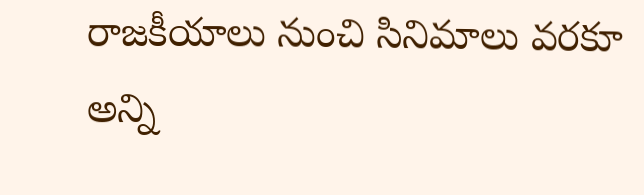రాజకీయాలు నుంచి సినిమాలు వరకూ అన్ని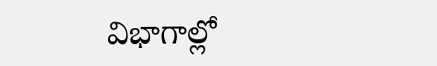విభాగాల్లో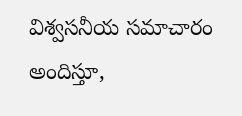విశ్వసనీయ సమాచారం అందిస్తూ,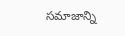సమాజాన్ని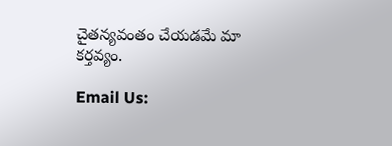చైతన్యవంతం చేయడమే మా కర్తవ్యం.

Email Us: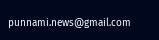punnami.news@gmail.com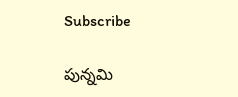Subscribe

పున్నమి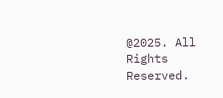@2025. All Rights Reserved.